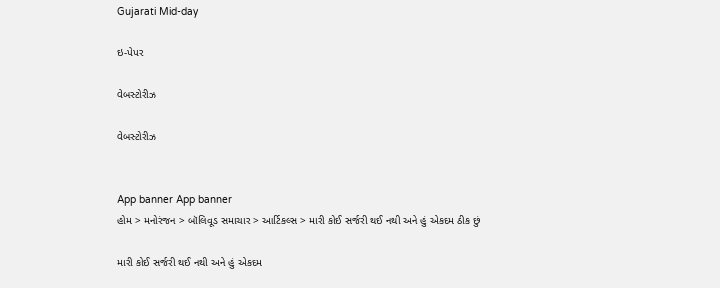Gujarati Mid-day

ઇ-પેપર

વેબસ્ટોરીઝ

વેબસ્ટોરીઝ


App banner App banner
હોમ > મનોરંજન > બૉલિવૂડ સમાચાર > આર્ટિકલ્સ > મારી કોઈ સર્જરી થઈ નથી અને હું એકદમ ઠીક છું

મારી કોઈ સર્જરી થઈ નથી અને હું એકદમ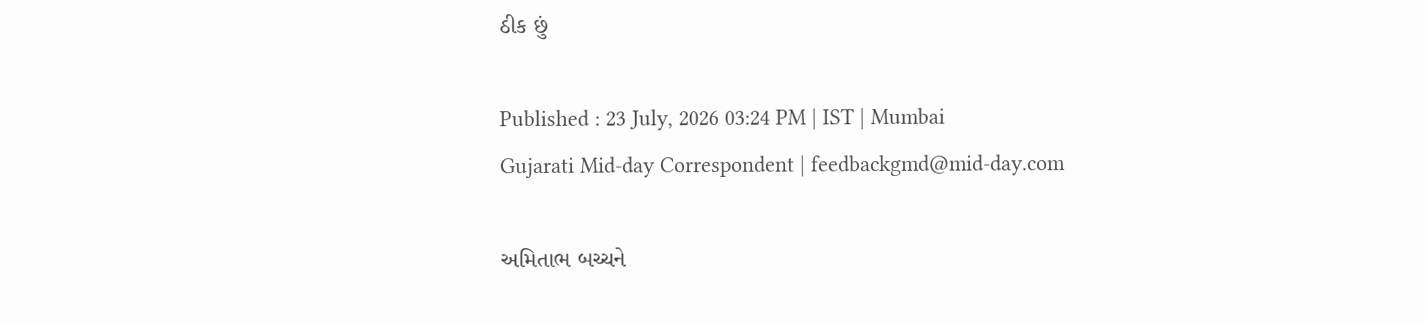ઠીક છું

Published : 23 July, 2026 03:24 PM | IST | Mumbai
Gujarati Mid-day Correspondent | feedbackgmd@mid-day.com

અમિતાભ બચ્ચને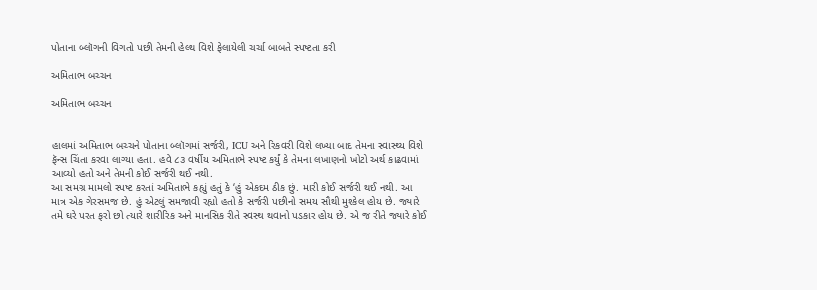પોતાના બ્લૉગની વિગતો પછી તેમની હેલ્થ વિશે ફેલાયેલી ચર્ચા બાબતે સ્પષ્ટતા કરી

અમિતાભ બચ્ચન

અમિતાભ બચ્ચન


હાલમાં અમિતાભ બચ્ચને પોતાના બ્લૉગમાં સર્જરી, ICU અને રિકવરી વિશે લખ્યા બાદ તેમના સ્વાસ્થ્ય વિશે ફૅન્સ ચિંતા કરવા લાગ્યા હતા. હવે ૮૩ વર્ષીય અમિતાભે સ્પષ્ટ કર્યું કે તેમના લખાણનો ખોટો અર્થ કાઢવામાં આવ્યો હતો અને તેમની કોઈ સર્જરી થઈ નથી.
આ સમગ્ર મામલો સ્પષ્ટ કરતાં અમિતાભે કહ્યું હતું કે ‘હું એકદમ ઠીક છું. મારી કોઈ સર્જરી થઈ નથી. આ માત્ર એક ગેરસમજ છે. હું એટલું સમજાવી રહ્યો હતો કે સર્જરી પછીનો સમય સૌથી મુશ્કેલ હોય છે. જ્યારે તમે ઘરે પરત ફરો છો ત્યારે શારીરિક અને માનસિક રીતે સ્વસ્થ થવાનો પડકાર હોય છે. એ જ રીતે જ્યારે કોઈ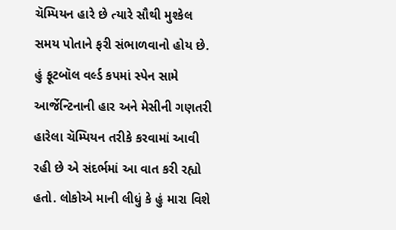ચૅમ્પિયન હારે છે ત્યારે સૌથી મુશ્કેલ સમય પોતાને ફરી સંભાળવાનો હોય છે. હું ફૂટબૉલ વર્લ્ડ કપમાં સ્પેન સામે આર્જેન્ટિનાની હાર અને મેસીની ગણતરી હારેલા ચૅમ્પિયન તરીકે કરવામાં આવી રહી છે એ સંદર્ભમાં આ વાત કરી રહ્યો હતો. લોકોએ માની લીધું કે હું મારા વિશે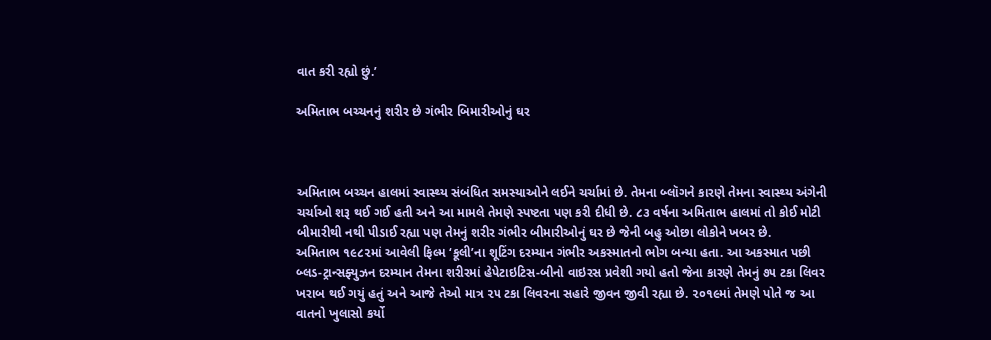વાત કરી રહ્યો છું.’

અમિતાભ બચ્ચનનું શરીર છે ગંભીર બિમારીઓનું ઘર



અમિતાભ બચ્ચન હાલમાં સ્વાસ્થ્ય સંબંધિત સમસ્યાઓને લઈને ચર્ચામાં છે. તેમના બ્લૉગને કારણે તેમના સ્વાસ્થ્ય અંગેની ચર્ચાઓ શરૂ થઈ ગઈ હતી અને આ મામલે તેમણે સ્પષ્ટતા પણ કરી દીધી છે. ૮૩ વર્ષના અમિતાભ હાલમાં તો કોઈ મોટી બીમારીથી નથી પીડાઈ રહ્યા પણ તેમનું શરીર ગંભીર બીમારીઓનું ઘર છે જેની બહુ ઓછા લોકોને ખબર છે.
અમિતાભ ૧૯૮૨માં આવેલી ફિલ્મ ‘કૂલી’ના શૂટિંગ દરમ્યાન ગંભીર અકસ્માતનો ભોગ બન્યા હતા. આ અકસ્માત પછી
બ્લડ-ટ્રાન્સફ્યુઝન દરમ્યાન તેમના શરીરમાં હેપેટાઇટિસ-બીનો વાઇરસ પ્રવેશી ગયો હતો જેના કારણે તેમનું ૭૫ ટકા લિવર ખરાબ થઈ ગયું હતું અને આજે તેઓ માત્ર ૨૫ ટકા લિવરના સહારે જીવન જીવી રહ્યા છે. ૨૦૧૯માં તેમણે પોતે જ આ વાતનો ખુલાસો કર્યો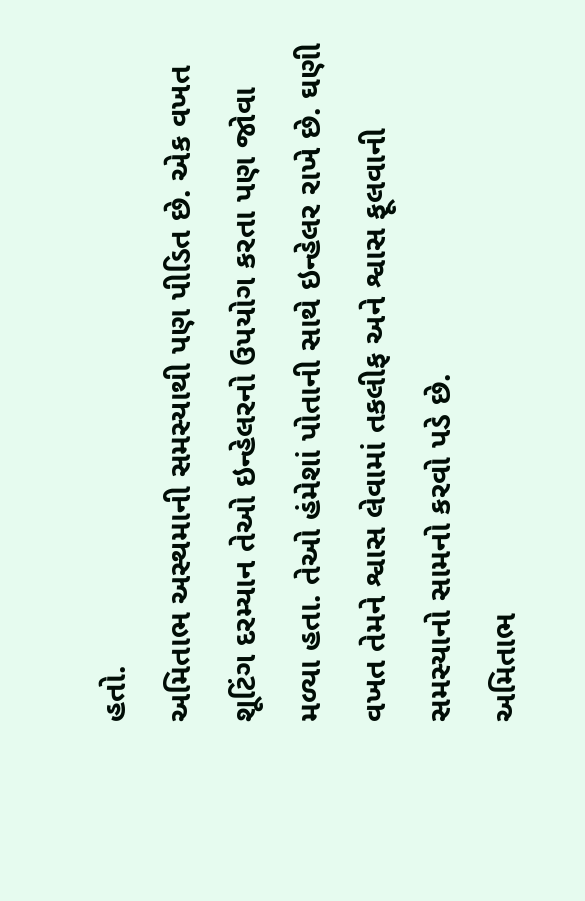હતો.
અમિતાભ અસ્થમાની સમસ્યાથી પણ પીડિત છે. એક વખત શૂટિંગ દરમ્યાન તેઓ ઇન્હેલરનો ઉપયોગ કરતા પણ જોવા મળ્યા હતા. તેઓ હંમેશાં પોતાની સાથે ઇન્હેલર રાખે છે. ઘણી વખત તેમને શ્વાસ લેવામાં તકલીફ અને શ્વાસ ફૂલવાની સમસ્યાનો સામનો કરવો પડે છે.
અમિતાભ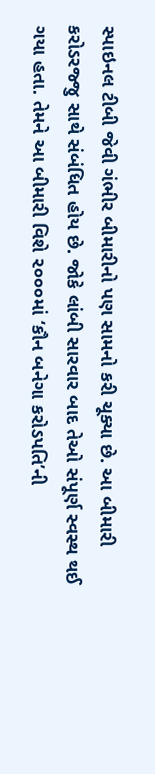સ્પાઇનલ ટીબી જેવી ગંભીર બીમારીનો પણ સામનો કરી ચૂક્યા છે. આ બીમારી કરોડરજ્જુ સાથે સંબંધિત હોય છે. જોકે લાંબી સારવાર બાદ તેઓ સંપૂર્ણ સ્વસ્થ થઈ ગયા હતા. તેમને આ બીમારી વિશે ૨૦૦૦માં ‘કૌન બનેગા કરોડપતિ’ની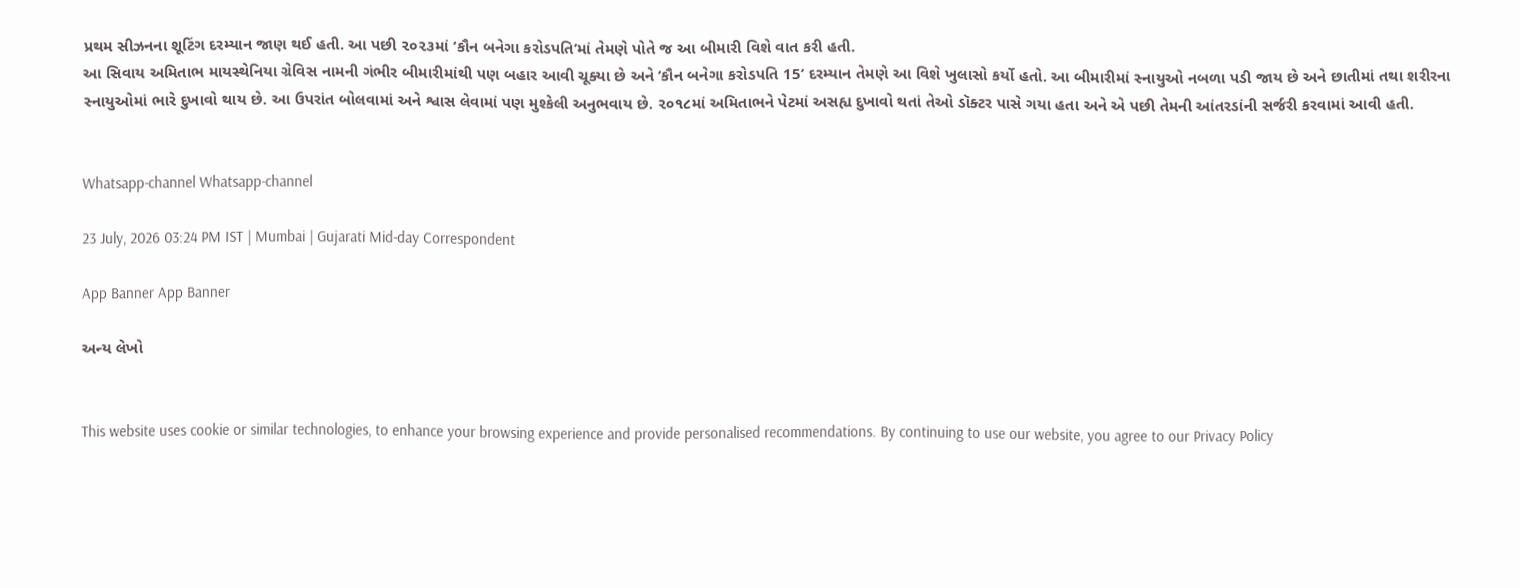પ્રથમ સીઝનના શૂટિંગ દરમ્યાન જાણ થઈ હતી. આ પછી ૨૦૨૩માં ‘કૌન બનેગા કરોડપતિ’માં તેમણે પોતે જ આ બીમારી વિશે વાત કરી હતી.
આ સિવાય અમિતાભ માયસ્થેનિયા ગ્રેવિસ નામની ગંભીર બીમારીમાંથી પણ બહાર આવી ચૂક્યા છે અને ‘કૌન બનેગા કરોડપતિ 15’ દરમ્યાન તેમણે આ વિશે ખુલાસો કર્યો હતો. આ બીમારીમાં સ્નાયુઓ નબળા પડી જાય છે અને છાતીમાં તથા શરીરના સ્નાયુઓમાં ભારે દુખાવો થાય છે. આ ઉપરાંત બોલવામાં અને શ્વાસ લેવામાં પણ મુશ્કેલી અનુભવાય છે. ૨૦૧૮માં અમિતાભને પેટમાં અસહ્ય દુખાવો થતાં તેઓ ડૉક્ટર પાસે ગયા હતા અને એ પછી તેમની આંતરડાંની સર્જરી કરવામાં આવી હતી.


Whatsapp-channel Whatsapp-channel

23 July, 2026 03:24 PM IST | Mumbai | Gujarati Mid-day Correspondent

App Banner App Banner

અન્ય લેખો


This website uses cookie or similar technologies, to enhance your browsing experience and provide personalised recommendations. By continuing to use our website, you agree to our Privacy Policy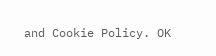and Cookie Policy. OK